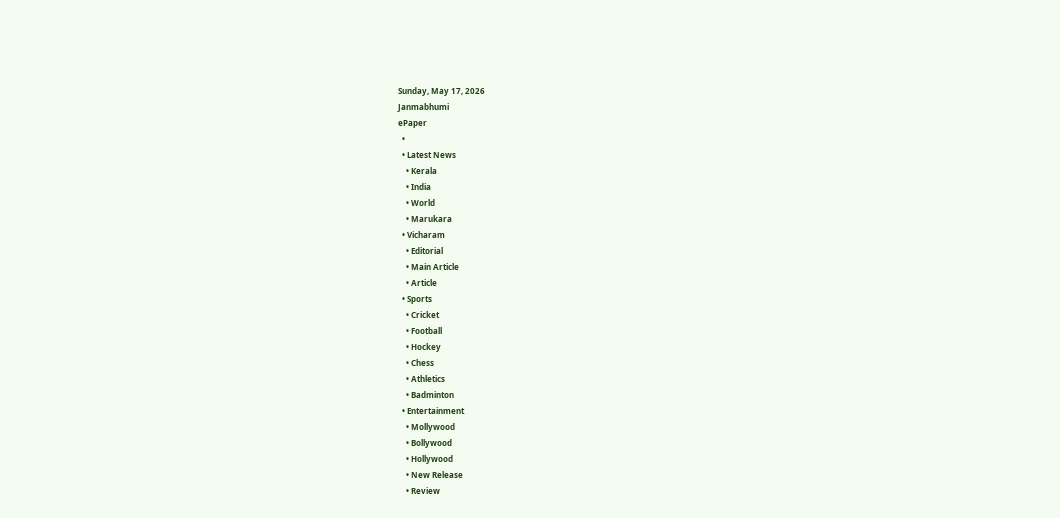Sunday, May 17, 2026
Janmabhumi
ePaper
  •
  • Latest News
    • Kerala
    • India
    • World
    • Marukara
  • Vicharam
    • Editorial
    • Main Article
    • Article
  • Sports
    • Cricket
    • Football
    • Hockey
    • Chess
    • Athletics
    • Badminton
  • Entertainment
    • Mollywood
    • Bollywood
    • Hollywood
    • New Release
    • Review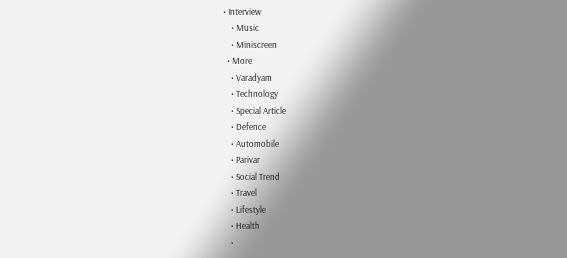• Interview
    • Music
    • Miniscreen
  • More
    • Varadyam
    • Technology
    • Special Article
    • Defence
    • Automobile
    • Parivar
    • Social Trend
    • Travel
    • Lifestyle
    • Health
    •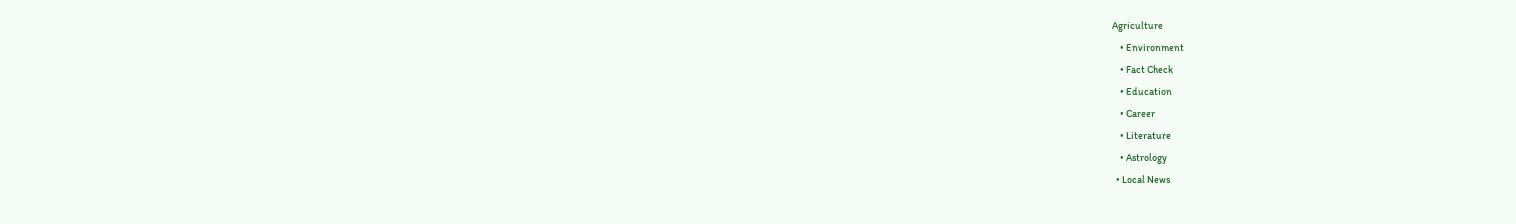Agriculture
    • Environment
    • Fact Check
    • Education
    • Career
    • Literature
    • Astrology
  • Local News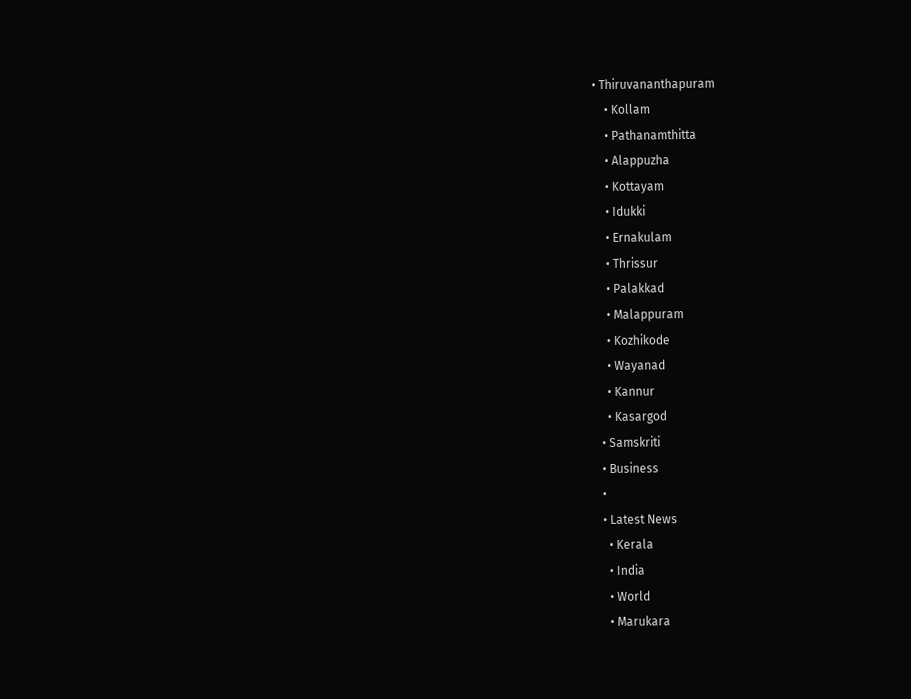• Thiruvananthapuram
    • Kollam
    • Pathanamthitta
    • Alappuzha
    • Kottayam
    • Idukki
    • Ernakulam
    • Thrissur
    • Palakkad
    • Malappuram
    • Kozhikode
    • Wayanad
    • Kannur
    • Kasargod
  • Samskriti
  • Business
  •
  • Latest News
    • Kerala
    • India
    • World
    • Marukara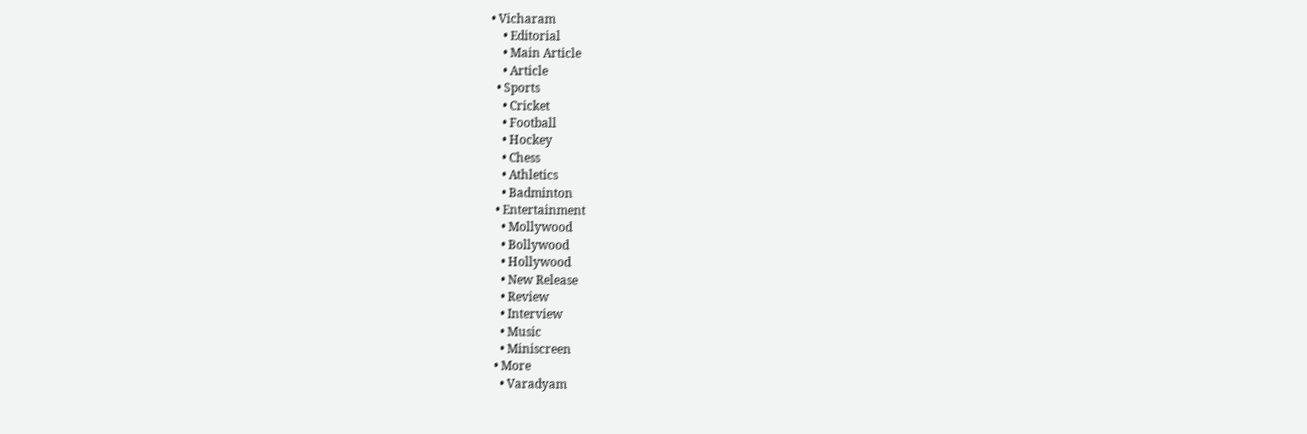• Vicharam
    • Editorial
    • Main Article
    • Article
  • Sports
    • Cricket
    • Football
    • Hockey
    • Chess
    • Athletics
    • Badminton
  • Entertainment
    • Mollywood
    • Bollywood
    • Hollywood
    • New Release
    • Review
    • Interview
    • Music
    • Miniscreen
  • More
    • Varadyam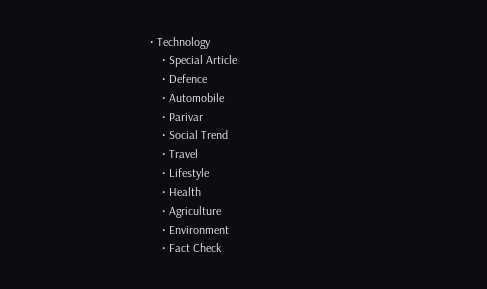• Technology
    • Special Article
    • Defence
    • Automobile
    • Parivar
    • Social Trend
    • Travel
    • Lifestyle
    • Health
    • Agriculture
    • Environment
    • Fact Check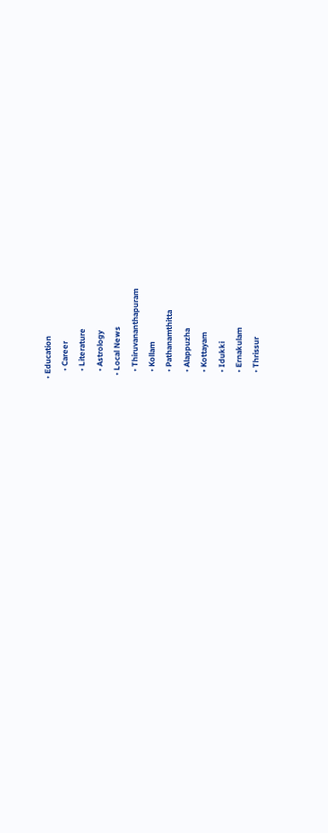• Education
    • Career
    • Literature
    • Astrology
  • Local News
    • Thiruvananthapuram
    • Kollam
    • Pathanamthitta
    • Alappuzha
    • Kottayam
    • Idukki
    • Ernakulam
    • Thrissur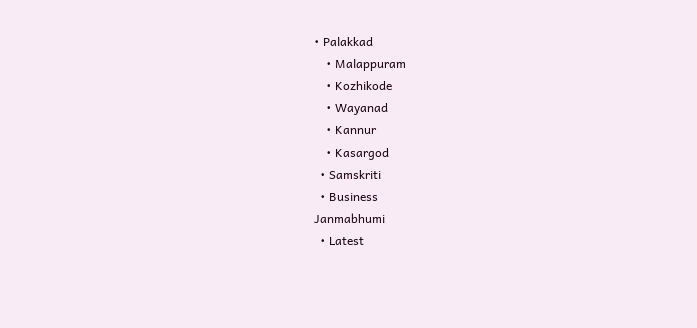• Palakkad
    • Malappuram
    • Kozhikode
    • Wayanad
    • Kannur
    • Kasargod
  • Samskriti
  • Business
Janmabhumi
  • Latest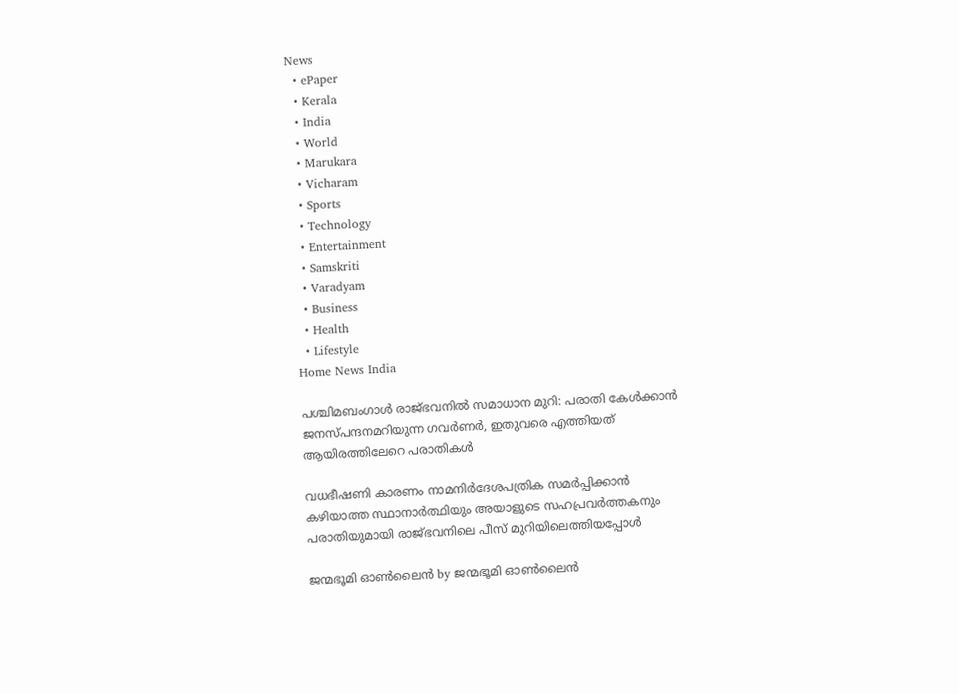News
  • ePaper
  • Kerala
  • India
  • World
  • Marukara
  • Vicharam
  • Sports
  • Technology
  • Entertainment
  • Samskriti
  • Varadyam
  • Business
  • Health
  • Lifestyle
Home News India

പശ്ചിമബംഗാൾ രാജ്ഭവനില്‍ സമാധാന മുറി: പരാതി കേള്‍ക്കാന്‍ ജനസ്പന്ദനമറിയുന്ന ഗവര്‍ണര്‍, ഇതുവരെ എത്തിയത് ആയിരത്തിലേറെ പരാതികൾ

വധഭീഷണി കാരണം നാമനിർദേശപത്രിക സമര്‍പ്പിക്കാന്‍ കഴിയാത്ത സ്ഥാനാര്‍ത്ഥിയും അയാളുടെ സഹപ്രവര്‍ത്തകനും പരാതിയുമായി രാജ്ഭവനിലെ പീസ് മുറിയിലെത്തിയപ്പോള്‍

ജന്മഭൂമി ഓണ്‍ലൈന്‍ by ജന്മഭൂമി ഓണ്‍ലൈന്‍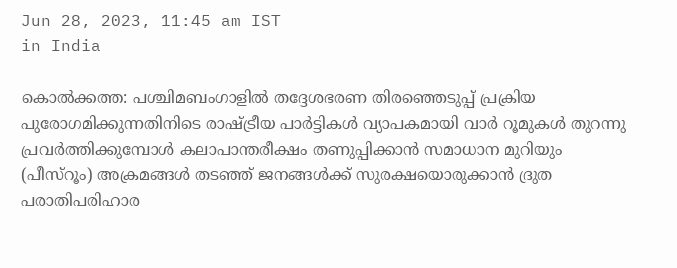Jun 28, 2023, 11:45 am IST
in India

കൊല്‍ക്കത്ത: പശ്ചിമബംഗാളില്‍ തദ്ദേശഭരണ തിരഞ്ഞെടുപ്പ് പ്രക്രിയ പുരോഗമിക്കുന്നതിനിടെ രാഷ്‌ട്രീയ പാര്‍ട്ടികള്‍ വ്യാപകമായി വാര്‍ റൂമുകള്‍ തുറന്നു പ്രവര്‍ത്തിക്കുമ്പോള്‍ കലാപാന്തരീക്ഷം തണുപ്പിക്കാന്‍ സമാധാന മുറിയും (പീസ്‌റൂം) അക്രമങ്ങള്‍ തടഞ്ഞ് ജനങ്ങള്‍ക്ക് സുരക്ഷയൊരുക്കാന്‍ ദ്രുത പരാതിപരിഹാര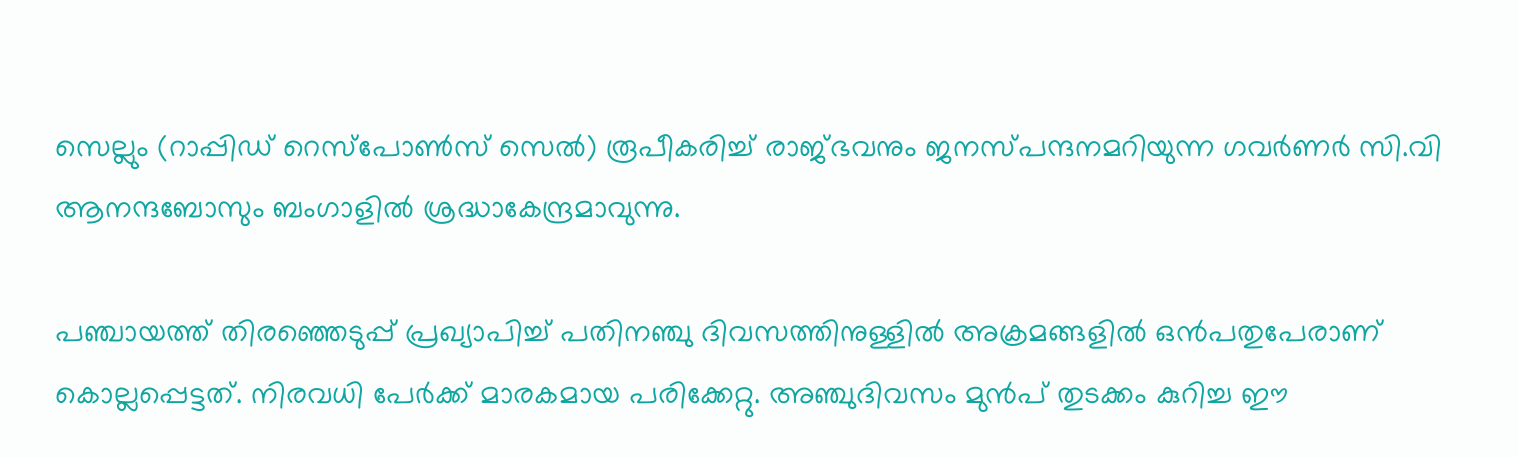സെല്ലും (റാപ്പിഡ് റെസ്‌പോണ്‍സ് സെല്‍) രൂപീകരിച്ച് രാജ്ഭവനും ജനസ്പന്ദനമറിയുന്ന ഗവര്‍ണര്‍ സി.വി ആനന്ദബോസും ബംഗാളില്‍ ശ്രദ്ധാകേന്ദ്രമാവുന്നു.

പഞ്ചായത്ത് തിരഞ്ഞെടുപ്പ് പ്രഖ്യാപിച്ച് പതിനഞ്ചു ദിവസത്തിനുള്ളില്‍ അക്രമങ്ങളില്‍ ഒന്‍പതുപേരാണ് കൊല്ലപ്പെട്ടത്. നിരവധി പേര്‍ക്ക് മാരകമായ പരിക്കേറ്റു. അഞ്ചുദിവസം മുന്‍പ് തുടക്കം കുറിച്ച ഈ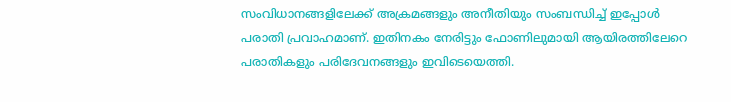സംവിധാനങ്ങളിലേക്ക് അക്രമങ്ങളും അനീതിയും സംബന്ധിച്ച് ഇപ്പോള്‍ പരാതി പ്രവാഹമാണ്. ഇതിനകം നേരിട്ടും ഫോണിലുമായി ആയിരത്തിലേറെ പരാതികളും പരിദേവനങ്ങളും ഇവിടെയെത്തി.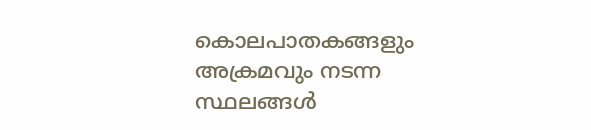കൊലപാതകങ്ങളും അക്രമവും നടന്ന സ്ഥലങ്ങള്‍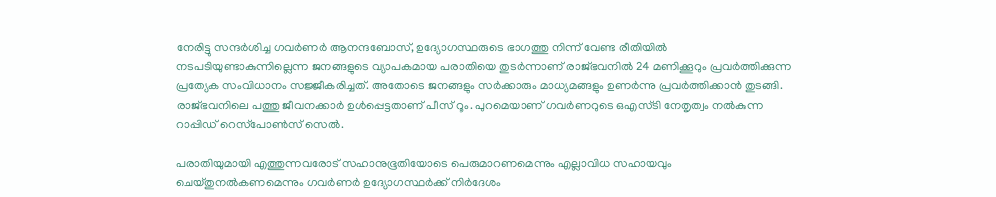നേരിട്ടു സന്ദര്‍ശിച്ച ഗവര്‍ണര്‍ ആനന്ദബോസ്, ഉദ്യോഗസ്ഥരുടെ ഭാഗത്തു നിന്ന് വേണ്ട രീതിയില്‍ നടപടിയുണ്ടാകുന്നില്ലെന്ന ജനങ്ങളുടെ വ്യാപകമായ പരാതിയെ തുടര്‍ന്നാണ് രാജ്ഭവനില്‍ 24 മണിക്കൂറും പ്രവര്‍ത്തിക്കുന്ന പ്രത്യേക സംവിധാനം സജ്ജീകരിച്ചത്. അതോടെ ജനങ്ങളും സര്‍ക്കാരും മാധ്യമങ്ങളും ഉണര്‍ന്നു പ്രവര്‍ത്തിക്കാന്‍ തുടങ്ങി. രാജ്ഭവനിലെ പത്തു ജീവനക്കാര്‍ ഉള്‍പ്പെട്ടതാണ് പീസ് റൂം. പുറമെയാണ് ഗവര്‍ണറുടെ ഒഎസ്ടി നേതൃത്വം നല്‍കുന്ന റാപ്പിഡ് റെസ്‌പോണ്‍സ് സെല്‍.

പരാതിയുമായി എത്തുന്നവരോട് സഹാനുഭൂതിയോടെ പെരുമാറണമെന്നും എല്ലാവിധ സഹായവും ചെയ്തുനല്‍കണമെന്നും ഗവര്‍ണര്‍ ഉദ്യോഗസ്ഥര്‍ക്ക് നിര്‍ദേശം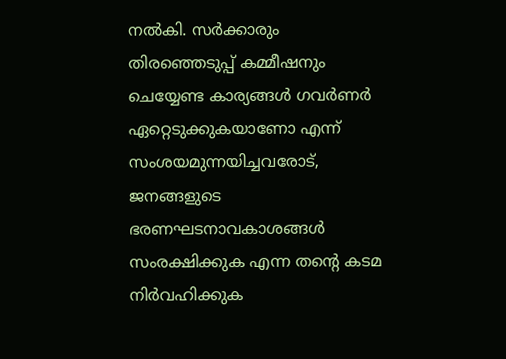നല്‍കി. സര്‍ക്കാരും തിരഞ്ഞെടുപ്പ് കമ്മീഷനും ചെയ്യേണ്ട കാര്യങ്ങള്‍ ഗവര്‍ണര്‍ ഏറ്റെടുക്കുകയാണോ എന്ന് സംശയമുന്നയിച്ചവരോട്, ജനങ്ങളുടെ ഭരണഘടനാവകാശങ്ങള്‍ സംരക്ഷിക്കുക എന്ന തന്റെ കടമ നിര്‍വഹിക്കുക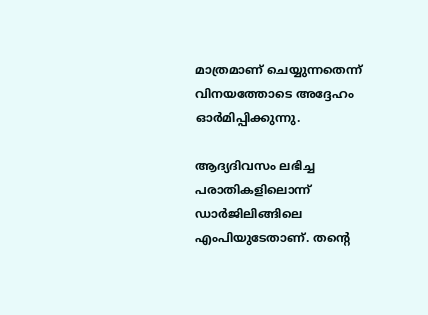മാത്രമാണ് ചെയ്യുന്നതെന്ന് വിനയത്തോടെ അദ്ദേഹം ഓര്‍മിപ്പിക്കുന്നു.

ആദ്യദിവസം ലഭിച്ച പരാതികളിലൊന്ന് ഡാര്‍ജിലിങ്ങിലെ എംപിയുടേതാണ്. തന്റെ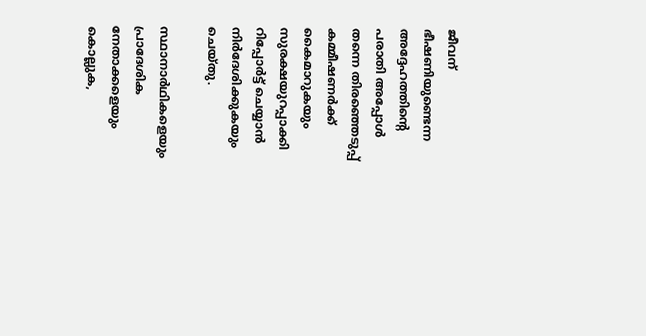ജീവന് ഭീഷണിയുണ്ടെന്ന അദ്ദേഹത്തിന്റെ പരാതി അപ്പോള്‍ തന്നെ തിരഞ്ഞെടുപ്പ് കമ്മീഷണര്‍ക്ക് കൈമാറുകയും സുരക്ഷയുറപ്പാക്കി റിപ്പോര്‍ട്ട് ചെയ്യാന്‍ നിര്‍ദേശിക്കുകയും ചെയ്തു.

സ്ഥാനാര്‍ഥികളെയും പ്രാദേശിക നേതാക്കളെയും കൊല്ലുക,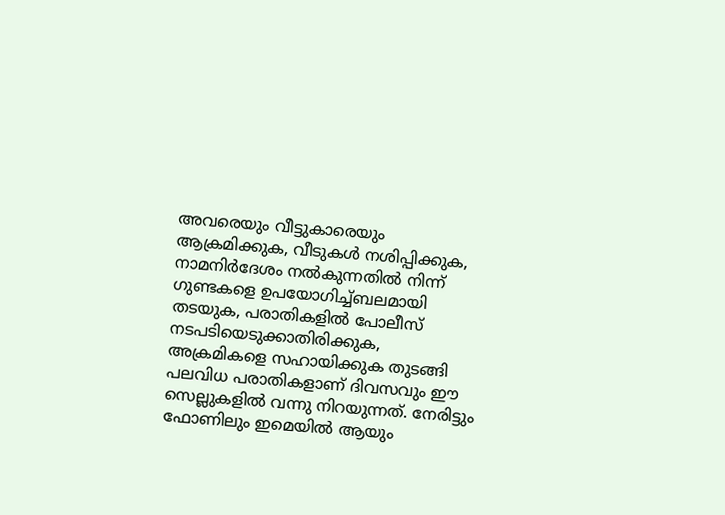അവരെയും വീട്ടുകാരെയും ആക്രമിക്കുക, വീടുകള്‍ നശിപ്പിക്കുക, നാമനിര്‍ദേശം നല്‍കുന്നതില്‍ നിന്ന് ഗുണ്ടകളെ ഉപയോഗിച്ച്ബലമായി തടയുക, പരാതികളില്‍ പോലീസ് നടപടിയെടുക്കാതിരിക്കുക, അക്രമികളെ സഹായിക്കുക തുടങ്ങി പലവിധ പരാതികളാണ് ദിവസവും ഈ സെല്ലുകളില്‍ വന്നു നിറയുന്നത്. നേരിട്ടും ഫോണിലും ഇമെയില്‍ ആയും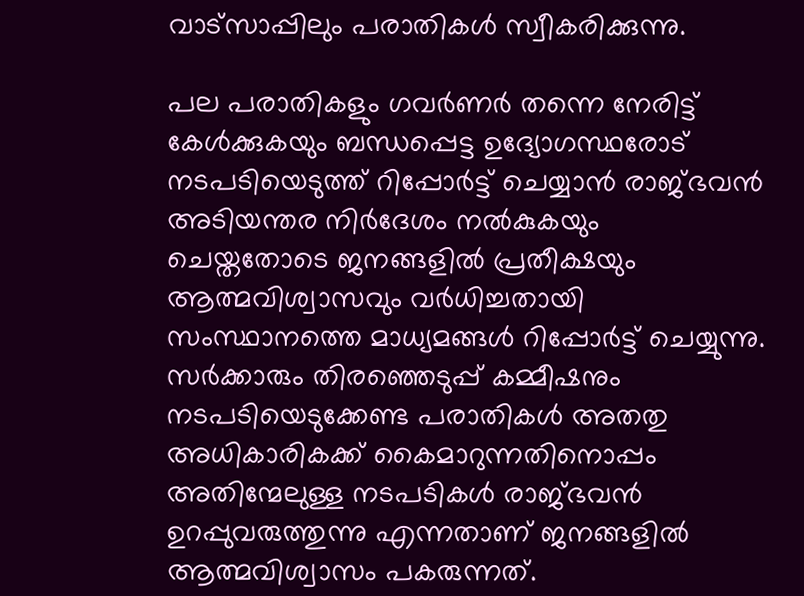വാട്‌സാപ്പിലും പരാതികള്‍ സ്വീകരിക്കുന്നു.

പല പരാതികളും ഗവര്‍ണര്‍ തന്നെ നേരിട്ട് കേള്‍ക്കുകയും ബന്ധപ്പെട്ട ഉദ്യോഗസ്ഥരോട് നടപടിയെടുത്ത് റിപ്പോര്‍ട്ട് ചെയ്യാന്‍ രാജ്ഭവന്‍ അടിയന്തര നിര്‍ദേശം നല്‍കുകയും ചെയ്തതോടെ ജനങ്ങളില്‍ പ്രതീക്ഷയും ആത്മവിശ്വാസവും വര്‍ധിച്ചതായി സംസ്ഥാനത്തെ മാധ്യമങ്ങള്‍ റിപ്പോര്‍ട്ട് ചെയ്യുന്നു. സര്‍ക്കാരും തിരഞ്ഞെടുപ്പ് കമ്മീഷനും നടപടിയെടുക്കേണ്ട പരാതികള്‍ അതതു അധികാരികക്ക് കൈമാറുന്നതിനൊപ്പം അതിന്മേലുള്ള നടപടികള്‍ രാജ്ഭവന്‍ ഉറപ്പുവരുത്തുന്നു എന്നതാണ് ജനങ്ങളില്‍ ആത്മവിശ്വാസം പകരുന്നത്.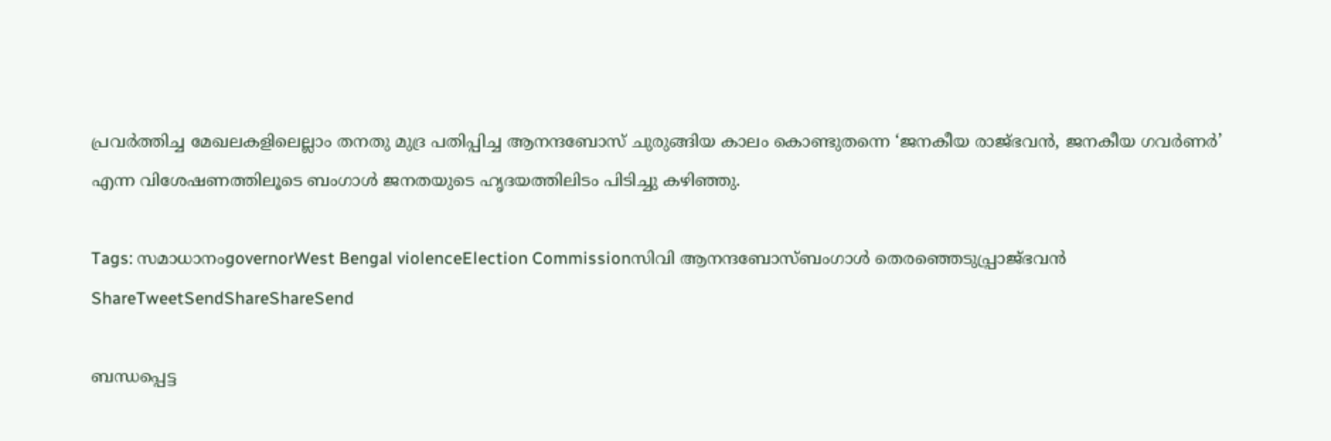പ്രവര്‍ത്തിച്ച മേഖലകളിലെല്ലാം തനതു മുദ്ര പതിപ്പിച്ച ആനന്ദബോസ് ചുരുങ്ങിയ കാലം കൊണ്ടുതന്നെ ‘ജനകീയ രാജ്ഭവന്‍, ജനകീയ ഗവര്‍ണര്‍’ എന്ന വിശേഷണത്തിലൂടെ ബംഗാള്‍ ജനതയുടെ ഹൃദയത്തിലിടം പിടിച്ചു കഴിഞ്ഞു.

Tags: സമാധാനംgovernorWest Bengal violenceElection Commissionസിവി ആനന്ദബോസ്ബംഗാള്‍ തെരഞ്ഞെടുപ്പ്രാജ്ഭവൻ
ShareTweetSendShareShareSend

ബന്ധപ്പെട്ട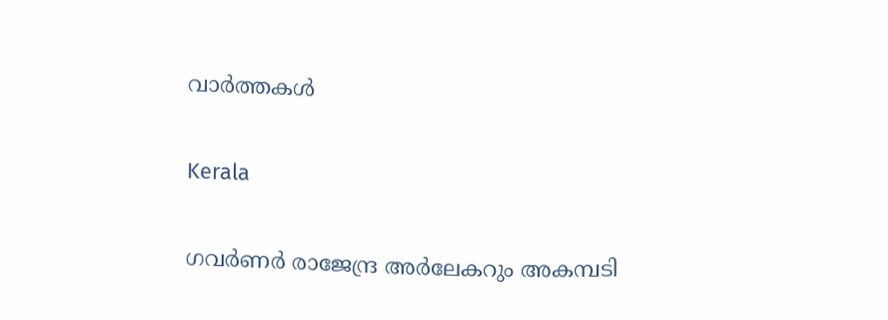വാര്‍ത്തകള്‍

Kerala

ഗവർണർ രാജേന്ദ്ര അർലേകറും അകമ്പടി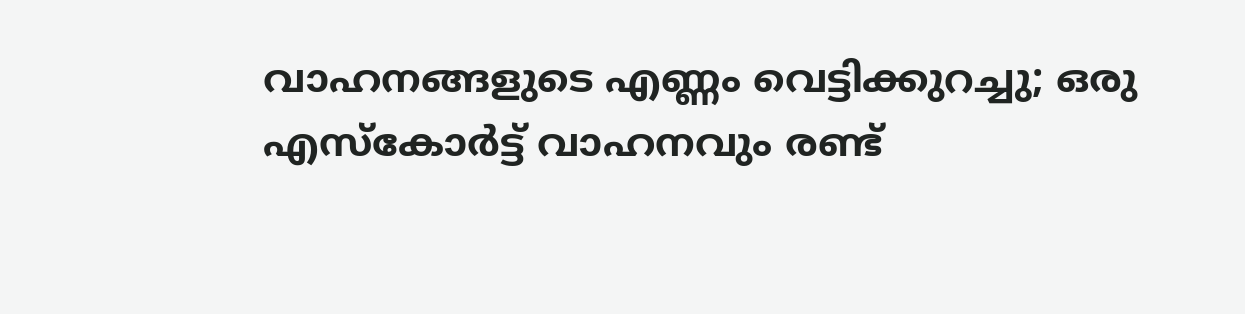വാഹനങ്ങളുടെ എണ്ണം വെട്ടിക്കുറച്ചു; ഒരു എസ്‌കോര്‍ട്ട് വാഹനവും രണ്ട്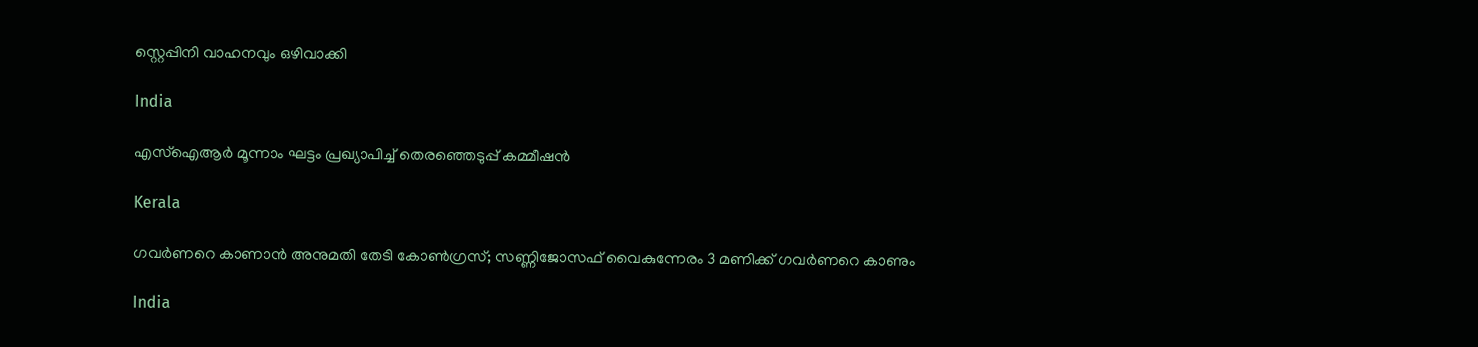സ്റ്റെപ്പിനി വാഹനവും ഒഴിവാക്കി

India

എസ്ഐആർ മൂന്നാം ഘട്ടം പ്രഖ്യാപിച്ച് തെരഞ്ഞെടുപ്പ് കമ്മീഷൻ

Kerala

ഗവർണറെ കാണാൻ അനുമതി തേടി കോൺഗ്രസ്; സണ്ണിജോസഫ് വൈകുന്നേരം 3 മണിക്ക് ഗവർണറെ കാണും

India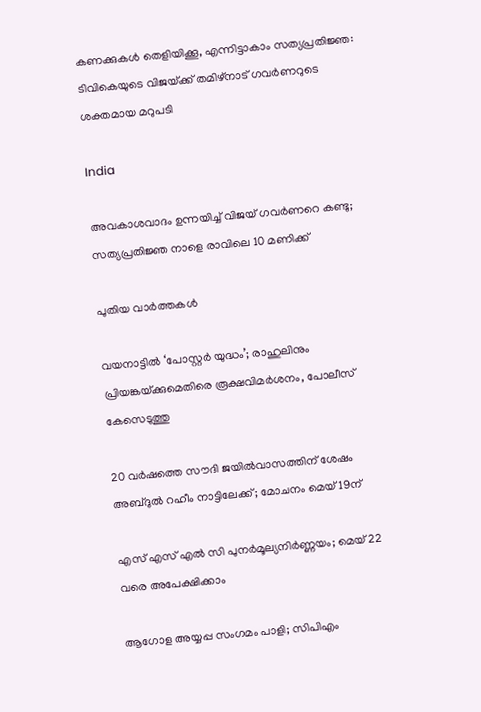കണക്കുകൾ തെളിയിക്കൂ, എന്നിട്ടാകാം സത്യപ്രതിജ്ഞ: ടിവികെയുടെ വിജയ്‌ക്ക് തമിഴ്‌നാട് ഗവർണറുടെ ശക്തമായ മറുപടി

India

അവകാശവാദം ഉന്നയിച്ച് വിജയ് ഗവർണറെ കണ്ടു; സത്യപ്രതിജ്ഞ നാളെ രാവിലെ 10 മണിക്ക്

പുതിയ വാര്‍ത്തകള്‍

വയനാട്ടിൽ ‘പോസ്റ്റർ യുദ്ധം’; രാഹുലിനും പ്രിയങ്കയ്‌ക്കുമെതിരെ രൂക്ഷവിമർശനം, പോലീസ് കേസെടുത്തു

20 വർഷത്തെ സൗദി ജയിൽവാസത്തിന് ശേഷം അബ്ദുൽ റഹീം നാട്ടിലേക്ക്; മോചനം മെയ് 19ന്

എസ് എസ് എല്‍ സി പുനര്‍മൂല്യനിര്‍ണ്ണയം; മെയ് 22 വരെ അപേക്ഷിക്കാം

ആഗോള അയ്യപ്പ സംഗമം പാളി; സിപിഎം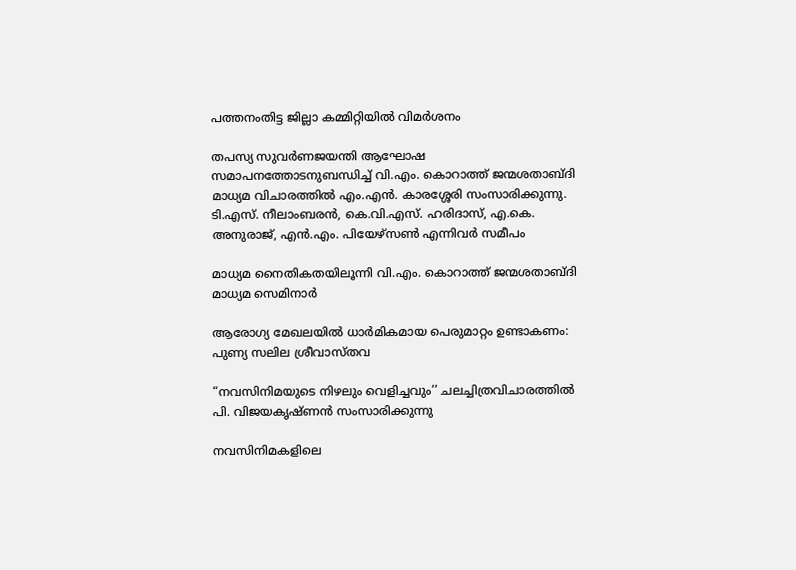പത്തനംതിട്ട ജില്ലാ കമ്മിറ്റിയിൽ വിമർശനം

തപസ്യ സുവര്‍ണജയന്തി ആഘോഷ സമാപനത്തോടനുബന്ധിച്ച് വി.എം. കൊറാത്ത് ജന്മശതാബ്ദി മാധ്യമ വിചാരത്തില്‍ എം.എന്‍. കാരശ്ശേരി സംസാരിക്കുന്നു. ടി.എസ്. നീലാംബരന്‍, കെ.വി.എസ്. ഹരിദാസ്, എ.കെ. അനുരാജ്, എന്‍.എം. പിയേഴ്‌സണ്‍ എന്നിവര്‍ സമീപം

മാധ്യമ നൈതികതയിലൂന്നി വി.എം. കൊറാത്ത് ജന്മശതാബ്ദി മാധ്യമ സെമിനാര്‍

ആരോഗ്യ മേഖലയില്‍ ധാര്‍മികമായ പെരുമാറ്റം ഉണ്ടാകണം: പുണ്യ സലില ശ്രീവാസ്തവ

“നവസിനിമയുടെ നിഴലും വെളിച്ചവും’’ ചലച്ചിത്രവിചാരത്തില്‍ പി. വിജയകൃഷ്ണന്‍ സംസാരിക്കുന്നു

നവസിനിമകളിലെ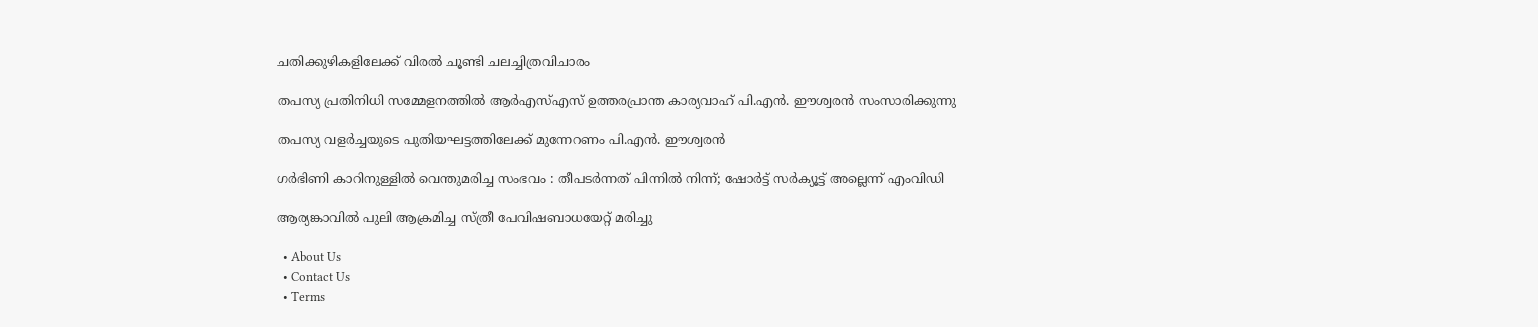ചതിക്കുഴികളിലേക്ക് വിരല്‍ ചൂണ്ടി ചലച്ചിത്രവിചാരം

തപസ്യ പ്രതിനിധി സമ്മേളനത്തില്‍ ആര്‍എസ്എസ് ഉത്തരപ്രാന്ത കാര്യവാഹ് പി.എന്‍. ഈശ്വരന്‍ സംസാരിക്കുന്നു

തപസ്യ വളര്‍ച്ചയുടെ പുതിയഘട്ടത്തിലേക്ക് മുന്നേറണം പി.എന്‍. ഈശ്വരന്‍

ഗര്‍ഭിണി കാറിനുള്ളില്‍ വെന്തുമരിച്ച സംഭവം : തീപടര്‍ന്നത് പിന്നില്‍ നിന്ന്; ഷോര്‍ട്ട് സര്‍ക്യൂട്ട് അല്ലെന്ന് എംവിഡി

ആര്യങ്കാവിൽ‌ പുലി ആക്രമിച്ച സ്ത്രീ പേവിഷബാധയേറ്റ് മരിച്ചു

  • About Us
  • Contact Us
  • Terms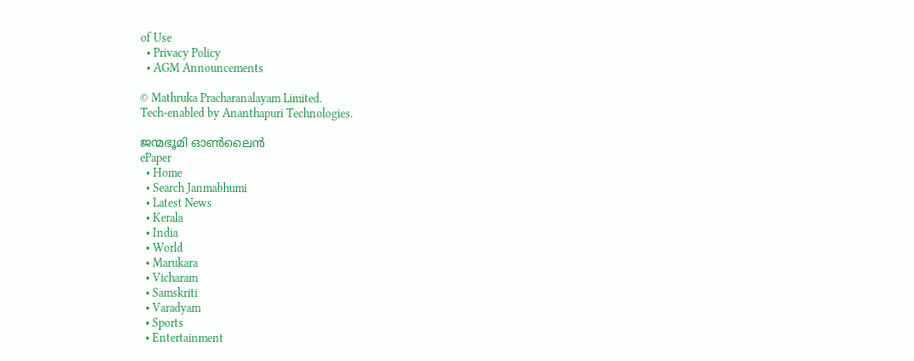of Use
  • Privacy Policy
  • AGM Announcements

© Mathruka Pracharanalayam Limited.
Tech-enabled by Ananthapuri Technologies.

ജന്മഭൂമി ഓണ്‍ലൈന്‍
ePaper
  • Home
  • Search Janmabhumi
  • Latest News
  • Kerala
  • India
  • World
  • Marukara
  • Vicharam
  • Samskriti
  • Varadyam
  • Sports
  • Entertainment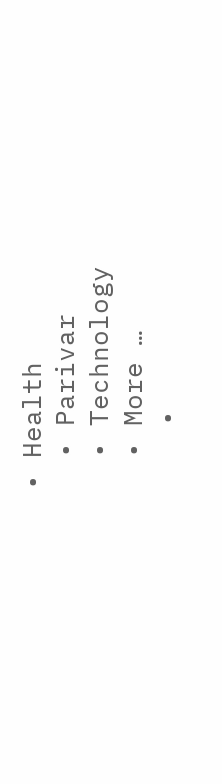• Health
  • Parivar
  • Technology
  • More …
    •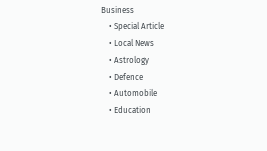Business
    • Special Article
    • Local News
    • Astrology
    • Defence
    • Automobile
    • Education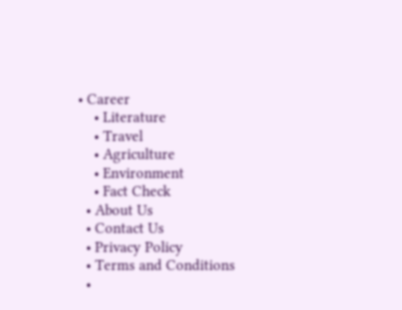• Career
    • Literature
    • Travel
    • Agriculture
    • Environment
    • Fact Check
  • About Us
  • Contact Us
  • Privacy Policy
  • Terms and Conditions
  •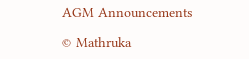AGM Announcements

© Mathruka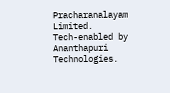Pracharanalayam Limited.
Tech-enabled by Ananthapuri Technologies.